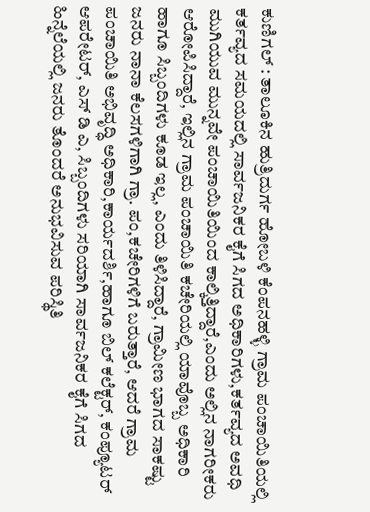ಕುಣಿಗಲ್ : ತಾಲೂಕಿನ ಹುತ್ರಿದುರ್ಗ ಹೋಬಳಿ ಕೆಂಪನಹಳ್ಳಿ ಗ್ರಾಮ ಪಂಚಾಯಿತಿಯಲ್ಲಿ ಕರ್ತವ್ಯದ ಸಮಯದಲ್ಲಿ ಸಾರ್ವಜನಿಕರ ಕೈಗೆ ಸಿಗದ ಅಧಿಕಾರಿಗಳು,ಕರ್ತವ್ಯದ ಅವಧಿ ಮುಗಿಯುವ ಮುನ್ನವೇ ಪಂಚಾಯಿತಿಯಿಂದ ಕಾಲ್ಕಿತ್ತಿದ್ದಾರೆ,ಎಂದು ಅಲ್ಲಿನ ನಾಗರೀಕರು ಆರೋಪಿಸಿದ್ದಾರೆ, ಇಲ್ಲಿನ ಗ್ರಾಮ ಪಂಚಾಯಿತಿ ಕಚೇರಿಯಲ್ಲಿ ಯಾವೊಬ್ಬ ಅಧಿಕಾರಿ ಹಾಗೂ ಸಿಬ್ಬಂದಿಗಳು ಕೂಡ ಇಲ್ಲ, ಎಂದು ತಿಳಿಸಿದ್ದಾರೆ, ಗ್ರಾಮೀಣ ಭಾಗದ ಸಾಕಷ್ಟು ಜನರು ನಾನಾ ಕೆಲಸಗಳಿಗಾಗಿ ಗ್ರಾ. ಪಂ,ಕಚೇರಿಗಳಿಗೆ ಬರುತ್ತಾರೆ, ಆದರೆ ಗ್ರಾಮ ಪಂಚಾಯಿತಿ ಅಭಿವೃದ್ಧಿ ಅಧಿಕಾರಿ,ಕಾರ್ಯದರ್ಶಿ,ಹಾಗೂ ಬಿಲ್ ಕಲೆಕ್ಟರ್, ಕಂಪ್ಯೂಟರ್ ಆಪರೇಟರ್, ಎಸ್ ಡಿ ಎ, ಸಿಬ್ಬಂದಿಗಳು ಸರಿಯಾಗಿ ಸಾರ್ವಜನಿಕರ ಕೈಗೆ ಸಿಗದ ಹಿನ್ನೆಲೆಯಲ್ಲಿ ಜನರು ತೊಂದರೆ ಅನುಭವಿಸುವ ಪರಿಸ್ಥಿತಿ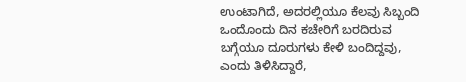ಉಂಟಾಗಿದೆ, ಅದರಲ್ಲಿಯೂ ಕೆಲವು ಸಿಬ್ಬಂದಿ ಒಂದೊಂದು ದಿನ ಕಚೇರಿಗೆ ಬರದಿರುವ ಬಗ್ಗೆಯೂ ದೂರುಗಳು ಕೇಳಿ ಬಂದಿದ್ದವು, ಎಂದು ತಿಳಿಸಿದ್ದಾರೆ,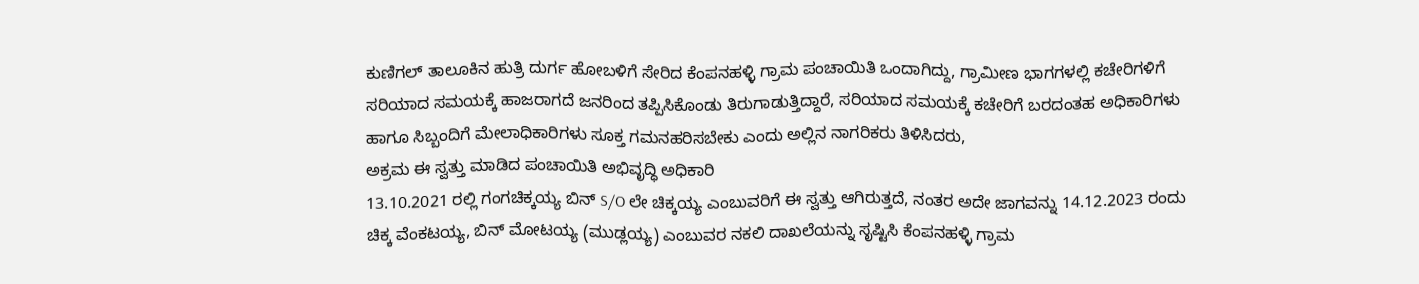ಕುಣಿಗಲ್ ತಾಲೂಕಿನ ಹುತ್ರಿ ದುರ್ಗ ಹೋಬಳಿಗೆ ಸೇರಿದ ಕೆಂಪನಹಳ್ಳಿ ಗ್ರಾಮ ಪಂಚಾಯಿತಿ ಒಂದಾಗಿದ್ದು, ಗ್ರಾಮೀಣ ಭಾಗಗಳಲ್ಲಿ ಕಚೇರಿಗಳಿಗೆ ಸರಿಯಾದ ಸಮಯಕ್ಕೆ ಹಾಜರಾಗದೆ ಜನರಿಂದ ತಪ್ಪಿಸಿಕೊಂಡು ತಿರುಗಾಡುತ್ತಿದ್ದಾರೆ, ಸರಿಯಾದ ಸಮಯಕ್ಕೆ ಕಚೇರಿಗೆ ಬರದಂತಹ ಅಧಿಕಾರಿಗಳು ಹಾಗೂ ಸಿಬ್ಬಂದಿಗೆ ಮೇಲಾಧಿಕಾರಿಗಳು ಸೂಕ್ತ ಗಮನಹರಿಸಬೇಕು ಎಂದು ಅಲ್ಲಿನ ನಾಗರಿಕರು ತಿಳಿಸಿದರು,
ಅಕ್ರಮ ಈ ಸ್ವತ್ತು ಮಾಡಿದ ಪಂಚಾಯಿತಿ ಅಭಿವೃದ್ಧಿ ಅಧಿಕಾರಿ
13.10.2021 ರಲ್ಲಿ ಗಂಗಚಿಕ್ಕಯ್ಯ ಬಿನ್ S/O ಲೇ ಚಿಕ್ಕಯ್ಯ ಎಂಬುವರಿಗೆ ಈ ಸ್ವತ್ತು ಆಗಿರುತ್ತದೆ, ನಂತರ ಅದೇ ಜಾಗವನ್ನು 14.12.2023 ರಂದು ಚಿಕ್ಕ ವೆಂಕಟಯ್ಯ, ಬಿನ್ ಮೋಟಯ್ಯ (ಮುಡ್ಲಯ್ಯ) ಎಂಬುವರ ನಕಲಿ ದಾಖಲೆಯನ್ನು ಸೃಷ್ಟಿಸಿ ಕೆಂಪನಹಳ್ಳಿ ಗ್ರಾಮ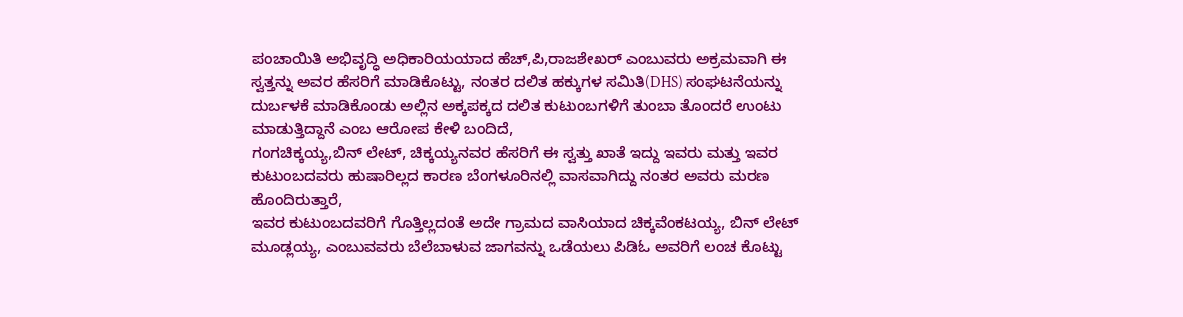ಪಂಚಾಯಿತಿ ಅಭಿವೃದ್ಧಿ ಅಧಿಕಾರಿಯಯಾದ ಹೆಚ್,ಪಿ,ರಾಜಶೇಖರ್ ಎಂಬುವರು ಅಕ್ರಮವಾಗಿ ಈ ಸ್ವತ್ತನ್ನು ಅವರ ಹೆಸರಿಗೆ ಮಾಡಿಕೊಟ್ಟು, ನಂತರ ದಲಿತ ಹಕ್ಕುಗಳ ಸಮಿತಿ(DHS) ಸಂಘಟನೆಯನ್ನು ದುರ್ಬಳಕೆ ಮಾಡಿಕೊಂಡು ಅಲ್ಲಿನ ಅಕ್ಕಪಕ್ಕದ ದಲಿತ ಕುಟುಂಬಗಳಿಗೆ ತುಂಬಾ ತೊಂದರೆ ಉಂಟು ಮಾಡುತ್ತಿದ್ದಾನೆ ಎಂಬ ಆರೋಪ ಕೇಳಿ ಬಂದಿದೆ,
ಗಂಗಚಿಕ್ಕಯ್ಯ,ಬಿನ್ ಲೇಟ್, ಚಿಕ್ಕಯ್ಯನವರ ಹೆಸರಿಗೆ ಈ ಸ್ವತ್ತು ಖಾತೆ ಇದ್ದು ಇವರು ಮತ್ತು ಇವರ ಕುಟುಂಬದವರು ಹುಷಾರಿಲ್ಲದ ಕಾರಣ ಬೆಂಗಳೂರಿನಲ್ಲಿ ವಾಸವಾಗಿದ್ದು ನಂತರ ಅವರು ಮರಣ ಹೊಂದಿರುತ್ತಾರೆ,
ಇವರ ಕುಟುಂಬದವರಿಗೆ ಗೊತ್ತಿಲ್ಲದಂತೆ ಅದೇ ಗ್ರಾಮದ ವಾಸಿಯಾದ ಚಿಕ್ಕವೆಂಕಟಯ್ಯ, ಬಿನ್ ಲೇಟ್ ಮೂಡ್ಲಯ್ಯ, ಎಂಬುವವರು ಬೆಲೆಬಾಳುವ ಜಾಗವನ್ನು ಒಡೆಯಲು ಪಿಡಿಓ ಅವರಿಗೆ ಲಂಚ ಕೊಟ್ಟು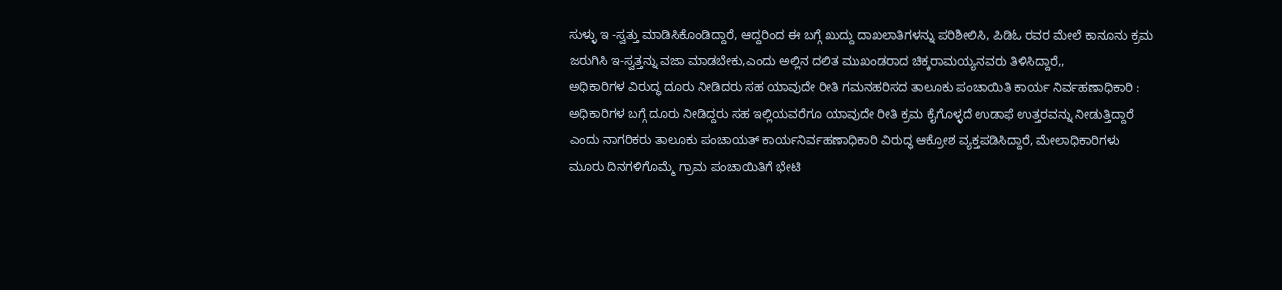ಸುಳ್ಳು ಇ -ಸ್ವತ್ತು ಮಾಡಿಸಿಕೊಂಡಿದ್ದಾರೆ, ಆದ್ದರಿಂದ ಈ ಬಗ್ಗೆ ಖುದ್ದು ದಾಖಲಾತಿಗಳನ್ನು ಪರಿಶೀಲಿಸಿ, ಪಿಡಿಓ ರವರ ಮೇಲೆ ಕಾನೂನು ಕ್ರಮ ಜರುಗಿಸಿ ಇ-ಸ್ವತ್ತನ್ನು ವಜಾ ಮಾಡಬೇಕು,ಎಂದು ಅಲ್ಲಿನ ದಲಿತ ಮುಖಂಡರಾದ ಚಿಕ್ಕರಾಮಯ್ಯನವರು ತಿಳಿಸಿದ್ದಾರೆ,,
ಅಧಿಕಾರಿಗಳ ವಿರುದ್ಧ ದೂರು ನೀಡಿದರು ಸಹ ಯಾವುದೇ ರೀತಿ ಗಮನಹರಿಸದ ತಾಲೂಕು ಪಂಚಾಯಿತಿ ಕಾರ್ಯ ನಿರ್ವಹಣಾಧಿಕಾರಿ :
ಅಧಿಕಾರಿಗಳ ಬಗ್ಗೆ ದೂರು ನೀಡಿದ್ದರು ಸಹ ಇಲ್ಲಿಯವರೆಗೂ ಯಾವುದೇ ರೀತಿ ಕ್ರಮ ಕೈಗೊಳ್ಳದೆ ಉಡಾಫೆ ಉತ್ತರವನ್ನು ನೀಡುತ್ತಿದ್ದಾರೆ ಎಂದು ನಾಗರಿಕರು ತಾಲೂಕು ಪಂಚಾಯತ್ ಕಾರ್ಯನಿರ್ವಹಣಾಧಿಕಾರಿ ವಿರುದ್ಧ ಆಕ್ರೋಶ ವ್ಯಕ್ತಪಡಿಸಿದ್ದಾರೆ, ಮೇಲಾಧಿಕಾರಿಗಳು ಮೂರು ದಿನಗಳಿಗೊಮ್ಮೆ ಗ್ರಾಮ ಪಂಚಾಯಿತಿಗೆ ಭೇಟಿ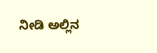ನೀಡಿ ಅಲ್ಲಿನ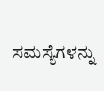ಸಮಸ್ಯೆಗಳನ್ನು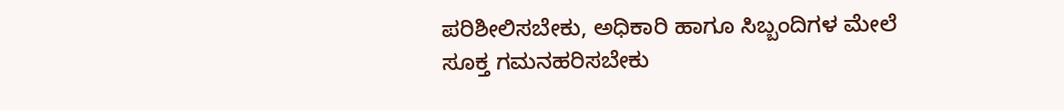ಪರಿಶೀಲಿಸಬೇಕು, ಅಧಿಕಾರಿ ಹಾಗೂ ಸಿಬ್ಬಂದಿಗಳ ಮೇಲೆ ಸೂಕ್ತ ಗಮನಹರಿಸಬೇಕು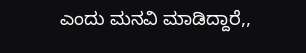ಎಂದು ಮನವಿ ಮಾಡಿದ್ದಾರೆ,,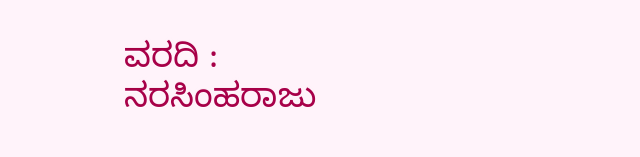ವರದಿ : ನರಸಿಂಹರಾಜು